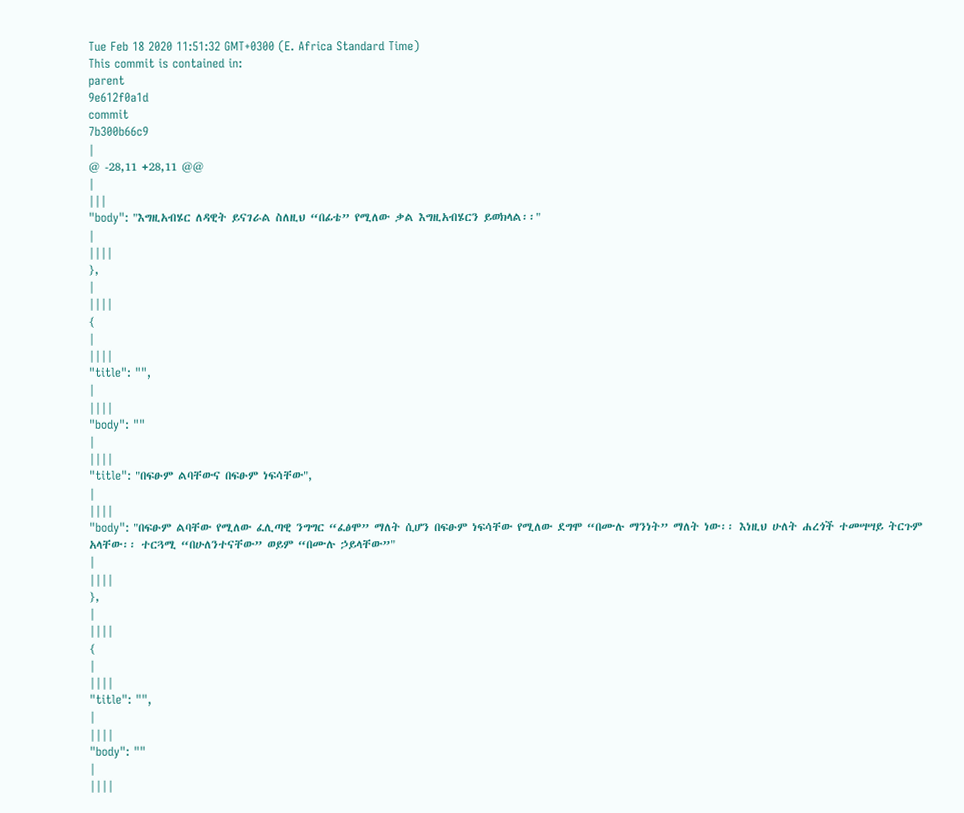Tue Feb 18 2020 11:51:32 GMT+0300 (E. Africa Standard Time)
This commit is contained in:
parent
9e612f0a1d
commit
7b300b66c9
|
@ -28,11 +28,11 @@
|
|||
"body": "እግዚአብሄር ለዳዊት ይናገራል ስለዚህ “በፊቴ” የሚለው ቃል እግዚአብሄርን ይወክላል፡፡"
|
||||
},
|
||||
{
|
||||
"title": "",
|
||||
"body": ""
|
||||
"title": "በፍፁም ልባቸውና በፍፁም ነፍሳቸው",
|
||||
"body": "በፍፁም ልባቸው የሚለው ፈሊጣዊ ንግግር “ፈፅሞ” ማለት ሲሆን በፍፁም ነፍሳቸው የሚለው ደግሞ “በሙሉ ማንነት” ማለት ነው፡፡ እነዚህ ሁለት ሐረጎች ተመሣሣይ ትርጉም አላቸው፡፡ ተርጓሚ “በሁለንተናቸው” ወይም “በሙሉ ኃይላቸው”"
|
||||
},
|
||||
{
|
||||
"title": "",
|
||||
"body": ""
|
||||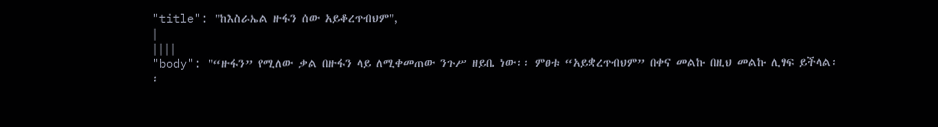"title": "ከእስራኤል ዙፋን ሰው አይቆረጥብህም",
|
||||
"body": "“ዙፋን” የሚለው ቃል በዙፋን ላይ ለሚቀመጠው ንጉሥ ዘይቤ ነው፡፡ ምፀቱ “አይቋረጥብህም” በቀና መልኩ በዚህ መልኩ ሊፃፍ ይችላል፡፡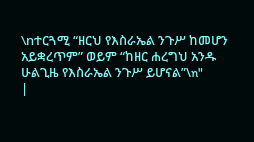\nተርጓሚ “ዘርህ የእስራኤል ንጉሥ ከመሆን አይቋረጥም” ወይም “ከዘር ሐረግህ አንዱ ሁልጊዜ የእስራኤል ንጉሥ ይሆናል”\n"
|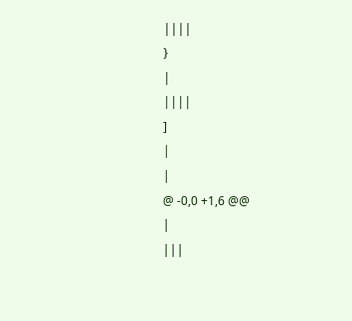||||
}
|
||||
]
|
|
@ -0,0 +1,6 @@
|
|||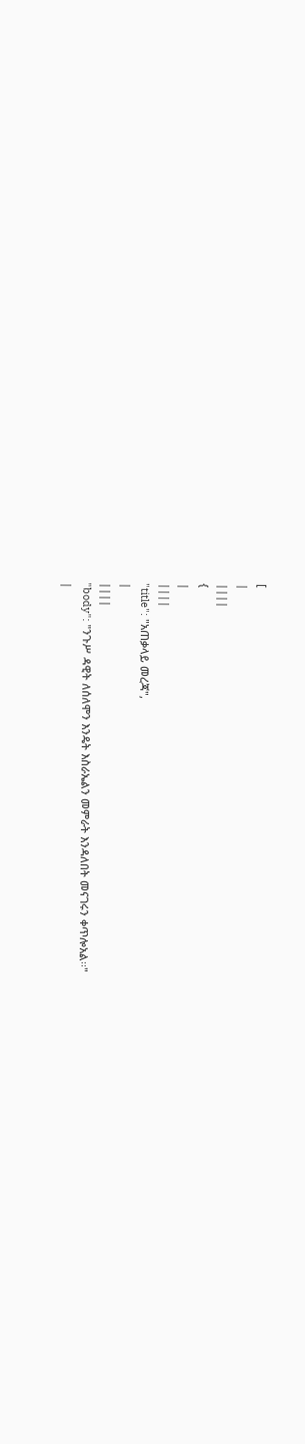[
|
||||
{
|
||||
"title": "አጠቃላይ መረጃ",
|
||||
"body": "ንጉሥ ዳዊት ለሰለሞን እንዴት እስራኤልን መምራት እንዳለበት መናገሩን ቀጥሎአል፡፡"
|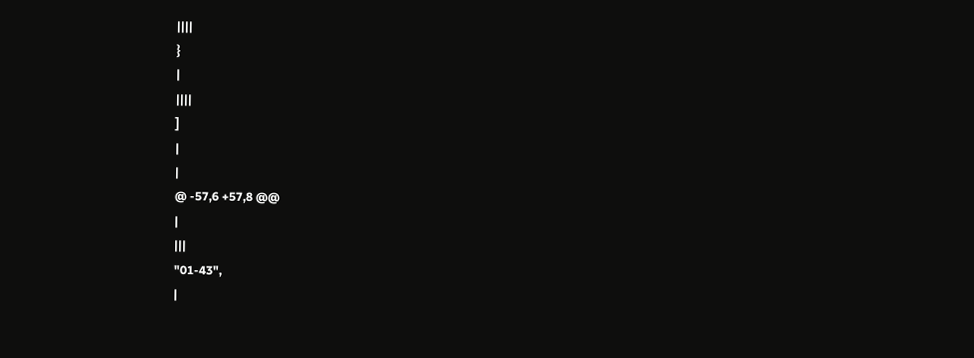||||
}
|
||||
]
|
|
@ -57,6 +57,8 @@
|
|||
"01-43",
|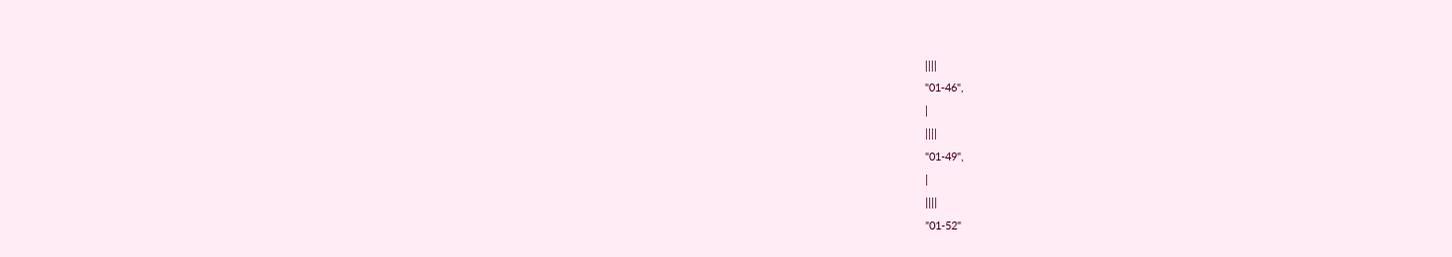||||
"01-46",
|
||||
"01-49",
|
||||
"01-52"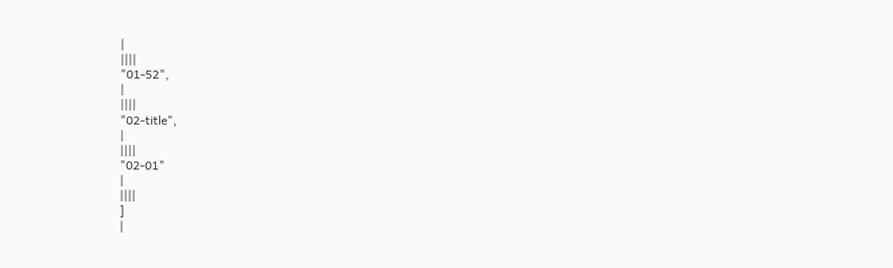|
||||
"01-52",
|
||||
"02-title",
|
||||
"02-01"
|
||||
]
|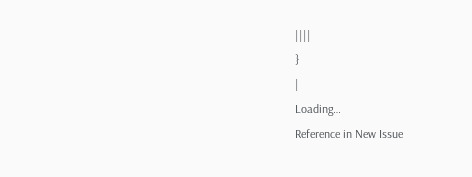||||
}
|
Loading…
Reference in New Issue